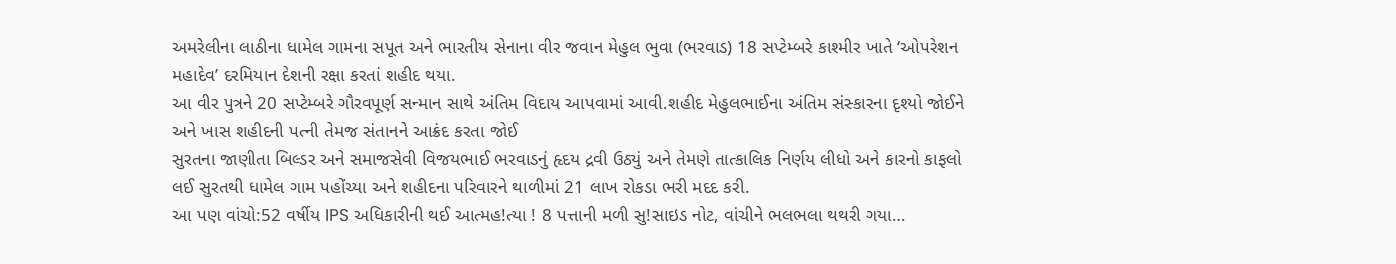અમરેલીના લાઠીના ધામેલ ગામના સપૂત અને ભારતીય સેનાના વીર જવાન મેહુલ ભુવા (ભરવાડ) 18 સપ્ટેમ્બરે કાશ્મીર ખાતે ‘ઓપરેશન મહાદેવ’ દરમિયાન દેશની રક્ષા કરતાં શહીદ થયા.
આ વીર પુત્રને 20 સપ્ટેમ્બરે ગૌરવપૂર્ણ સન્માન સાથે અંતિમ વિદાય આપવામાં આવી.શહીદ મેહુલભાઈના અંતિમ સંસ્કારના દૃશ્યો જોઈને અને ખાસ શહીદની પત્ની તેમજ સંતાનને આક્રંદ કરતા જોઈ
સુરતના જાણીતા બિલ્ડર અને સમાજસેવી વિજયભાઈ ભરવાડનું હૃદય દ્રવી ઉઠ્યું અને તેમણે તાત્કાલિક નિર્ણય લીધો અને કારનો કાફલો લઈ સુરતથી ધામેલ ગામ પહોંચ્યા અને શહીદના પરિવારને થાળીમાં 21 લાખ રોકડા ભરી મદદ કરી.
આ પણ વાંચો:52 વર્ષીય IPS અધિકારીની થઈ આત્મહ!ત્યા ! 8 પત્તાની મળી સુ!સાઇડ નોટ, વાંચીને ભલભલા થથરી ગયા…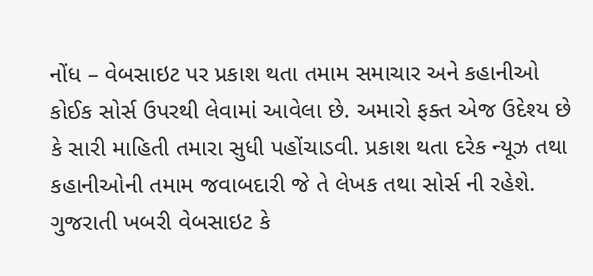નોંધ – વેબસાઇટ પર પ્રકાશ થતા તમામ સમાચાર અને કહાનીઓ કોઈક સોર્સ ઉપરથી લેવામાં આવેલા છે. અમારો ફક્ત એજ ઉદેશ્ય છે કે સારી માહિતી તમારા સુધી પહોંચાડવી. પ્રકાશ થતા દરેક ન્યૂઝ તથા કહાનીઓની તમામ જવાબદારી જે તે લેખક તથા સોર્સ ની રહેશે. ગુજરાતી ખબરી વેબસાઇટ કે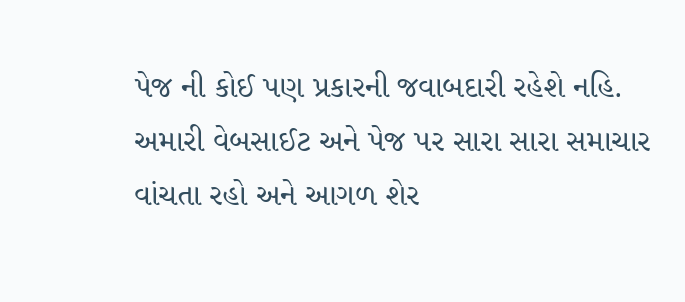પેજ ની કોઈ પણ પ્રકારની જવાબદારી રહેશે નહિ. અમારી વેબસાઈટ અને પેજ પર સારા સારા સમાચાર વાંચતા રહો અને આગળ શેર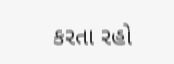કરતા રહો